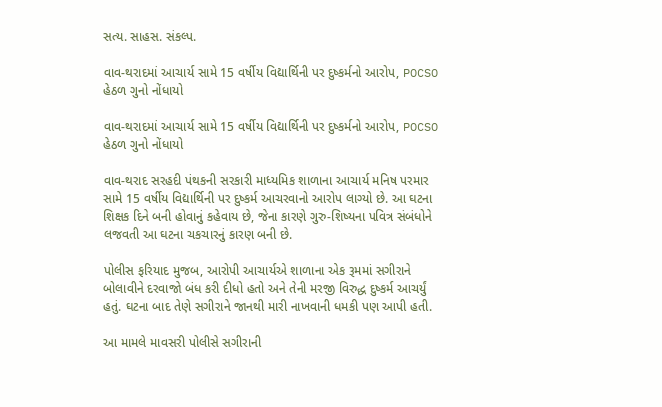સત્ય. સાહસ. સંકલ્પ.

વાવ-થરાદમાં આચાર્ય સામે 15 વર્ષીય વિદ્યાર્થિની પર દુષ્કર્મનો આરોપ, POCSO હેઠળ ગુનો નોંધાયો

વાવ-થરાદમાં આચાર્ય સામે 15 વર્ષીય વિદ્યાર્થિની પર દુષ્કર્મનો આરોપ, POCSO હેઠળ ગુનો નોંધાયો

વાવ-થરાદ સરહદી પંથકની સરકારી માધ્યમિક શાળાના આચાર્ય મનિષ પરમાર સામે 15 વર્ષીય વિદ્યાર્થિની પર દુષ્કર્મ આચરવાનો આરોપ લાગ્યો છે. આ ઘટના શિક્ષક દિને બની હોવાનું કહેવાય છે, જેના કારણે ગુરુ-શિષ્યના પવિત્ર સંબંધોને લજવતી આ ઘટના ચકચારનું કારણ બની છે.

પોલીસ ફરિયાદ મુજબ, આરોપી આચાર્યએ શાળાના એક રૂમમાં સગીરાને બોલાવીને દરવાજો બંધ કરી દીધો હતો અને તેની મરજી વિરુદ્ધ દુષ્કર્મ આચર્યું હતું. ઘટના બાદ તેણે સગીરાને જાનથી મારી નાખવાની ધમકી પણ આપી હતી.

આ મામલે માવસરી પોલીસે સગીરાની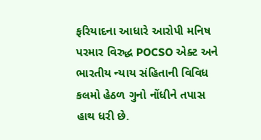ફરિયાદના આધારે આરોપી મનિષ પરમાર વિરુદ્ધ POCSO એક્ટ અને ભારતીય ન્યાય સંહિતાની વિવિધ કલમો હેઠળ ગુનો નોંધીને તપાસ હાથ ધરી છે.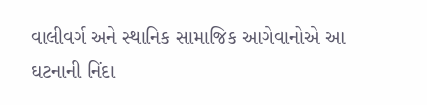વાલીવર્ગ અને સ્થાનિક સામાજિક આગેવાનોએ આ ઘટનાની નિંદા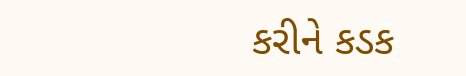કરીને કડક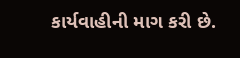કાર્યવાહીની માગ કરી છે.